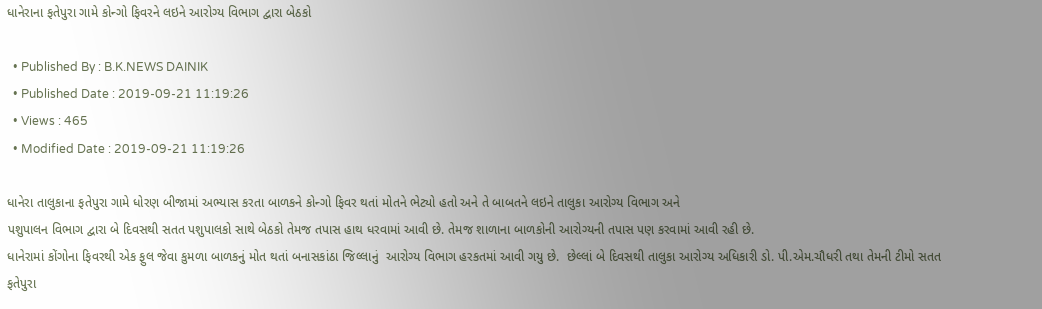ધાનેરાના ફતેપુરા ગામે કોન્ગો ફિવરને લઇને આરોગ્ય વિભાગ દ્વારા બેઠકો

  • Published By : B.K.NEWS DAINIK
  • Published Date : 2019-09-21 11:19:26
  • Views : 465
  • Modified Date : 2019-09-21 11:19:26

ધાનેરા તાલુકાના ફતેપુરા ગામે ધોરણ બીજામાં અભ્યાસ કરતા બાળકને કોન્ગો ફિવર થતાં મોતને ભેટ્યો હતો અને તે બાબતને લઇને તાલુકા આરોગ્ય વિભાગ અને
પશુપાલન વિભાગ દ્વારા બે દિવસથી સતત પશુપાલકો સાથે બેઠકો તેમજ તપાસ હાથ ધરવામાં આવી છે. તેમજ શાળાના બાળકોની આરોગ્યની તપાસ પણ કરવામાં આવી રહી છે.
ધાનેરામાં કોંગોના ફિવરથી એક ફુલ જેવા કુમળા બાળકનું મોત થતાં બનાસકાંઠા જિલ્લાનું  આરોગ્ય વિભાગ હરકતમાં આવી ગયુ છે.  છેલ્લાં બે દિવસથી તાલુકા આરોગ્ય અધિકારી ડો. પી.એમ.ચૌધરી તથા તેમની ટીમો સતત
ફતેપુરા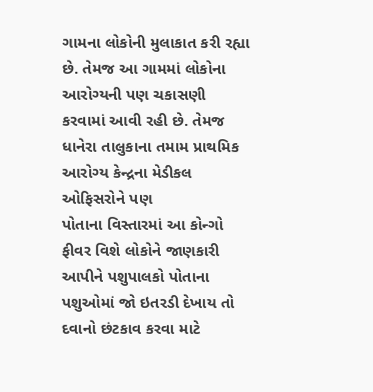ગામના લોકોની મુલાકાત કરી રહ્યા છે. તેમજ આ ગામમાં લોકોના આરોગ્યની પણ ચકાસણી કરવામાં આવી રહી છે. તેમજ ધાનેરા તાલુકાના તમામ પ્રાથમિક આરોગ્ય કેન્દ્રના મેડીકલ ઓફિસરોને પણ
પોતાના વિસ્તારમાં આ કોન્ગો ફીવર વિશે લોકોને જાણકારી આપીને પશુપાલકો પોતાના
પશુઓમાં જો ઇતરડી દેખાય તો દવાનો છંટકાવ કરવા માટે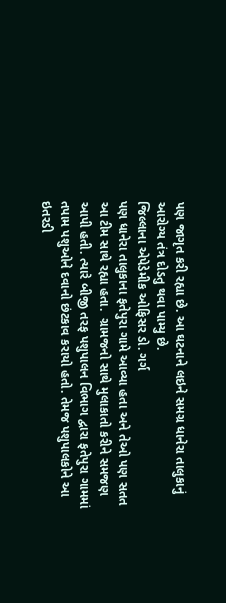પણ જાગૃત કરી રહ્યા છે. આ ઘટનાને લઇને સમગ્ર ધાનેરા તાલુકાનું આરોગ્ય તંત્ર દોડતુ થવા પામ્યુ છે.
જિલ્લાના એપેડેમીક ઓફિસર ડો. ગર્ગ
પણ ધાનેરા તાલુકાના ફતેપુરા ગામે આવ્યા હતા અને તેઓ પણ સતત આ ટીમ સાથે રહ્યા હતા.  ગ્રામજનો સાથે મુલાકાતો કરીને સમજણ આપી હતી. ત્યારે બીજી તરફ પશુપાલન વિભાગ દ્વારા ફતેપુરા ગામમાં તપામ પશુઓને દવાનો છંટકાવ કરાયો હતો. તેમજ પશુપાલકોને આ ઇતરડી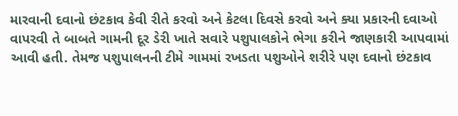મારવાની દવાનો છંટકાવ કેવી રીતે કરવો અને કેટલા દિવસે કરવો અને ક્યા પ્રકારની દવાઓ વાપરવી તે બાબતે ગામની દૂર ડેરી ખાતે સવારે પશુપાલકોને ભેગા કરીને જાણકારી આપવામાં આવી હતી. તેમજ પશુપાલનની ટીમે ગામમાં રખડતા પશુઓને શરીરે પણ દવાનો છંટકાવ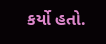કર્યો હતો.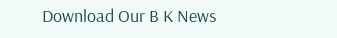Download Our B K News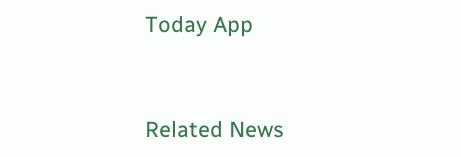Today App



Related News